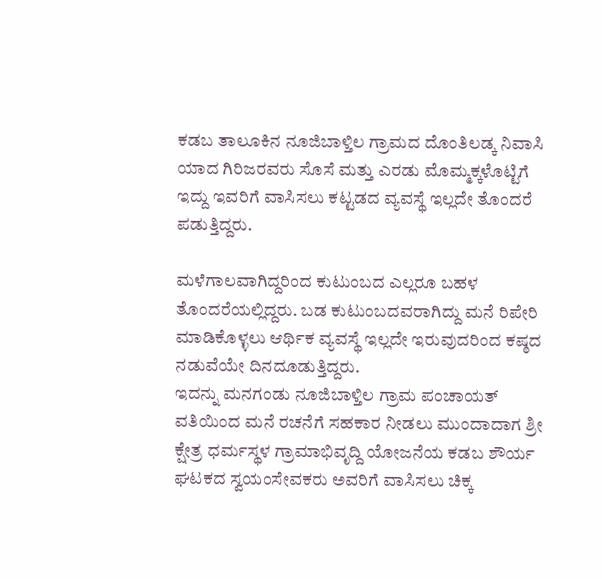ಕಡಬ ತಾಲೂಕಿನ ನೂಜಿಬಾಳ್ತಿಲ ಗ್ರಾಮದ ದೊಂತಿಲಡ್ಕ ನಿವಾಸಿ ಯಾದ ಗಿರಿಜರವರು ಸೊಸೆ ಮತ್ತು ಎರಡು ಮೊಮ್ಮಕ್ಕಳೊಟ್ಟಿಗೆ ಇದ್ದು ಇವರಿಗೆ ವಾಸಿಸಲು ಕಟ್ಟಡದ ವ್ಯವಸ್ಥೆ ಇಲ್ಲದೇ ತೊಂದರೆ ಪಡುತ್ತಿದ್ದರು.

ಮಳೆಗಾಲವಾಗಿದ್ದರಿಂದ ಕುಟುಂಬದ ಎಲ್ಲರೂ ಬಹಳ ತೊಂದರೆಯಲ್ಲಿದ್ದರು. ಬಡ ಕುಟುಂಬದವರಾಗಿದ್ದು ಮನೆ ರಿಪೇರಿ ಮಾಡಿಕೊಳ್ಳಲು ಆರ್ಥಿಕ ವ್ಯವಸ್ಥೆ ಇಲ್ಲದೇ ಇರುವುದರಿಂದ ಕಷ್ಠದ ನಡುವೆಯೇ ದಿನದೂಡುತ್ತಿದ್ದರು.
ಇದನ್ನು ಮನಗಂಡು ನೂಜಿಬಾಳ್ತಿಲ ಗ್ರಾಮ ಪಂಚಾಯತ್ ವತಿಯಿಂದ ಮನೆ ರಚನೆಗೆ ಸಹಕಾರ ನೀಡಲು ಮುಂದಾದಾಗ ಶ್ರೀ ಕ್ಷೇತ್ರ ಧರ್ಮಸ್ಥಳ ಗ್ರಾಮಾಭಿವೃದ್ದಿ ಯೋಜನೆಯ ಕಡಬ ಶೌರ್ಯ ಘಟಕದ ಸ್ವಯಂಸೇವಕರು ಅವರಿಗೆ ವಾಸಿಸಲು ಚಿಕ್ಕ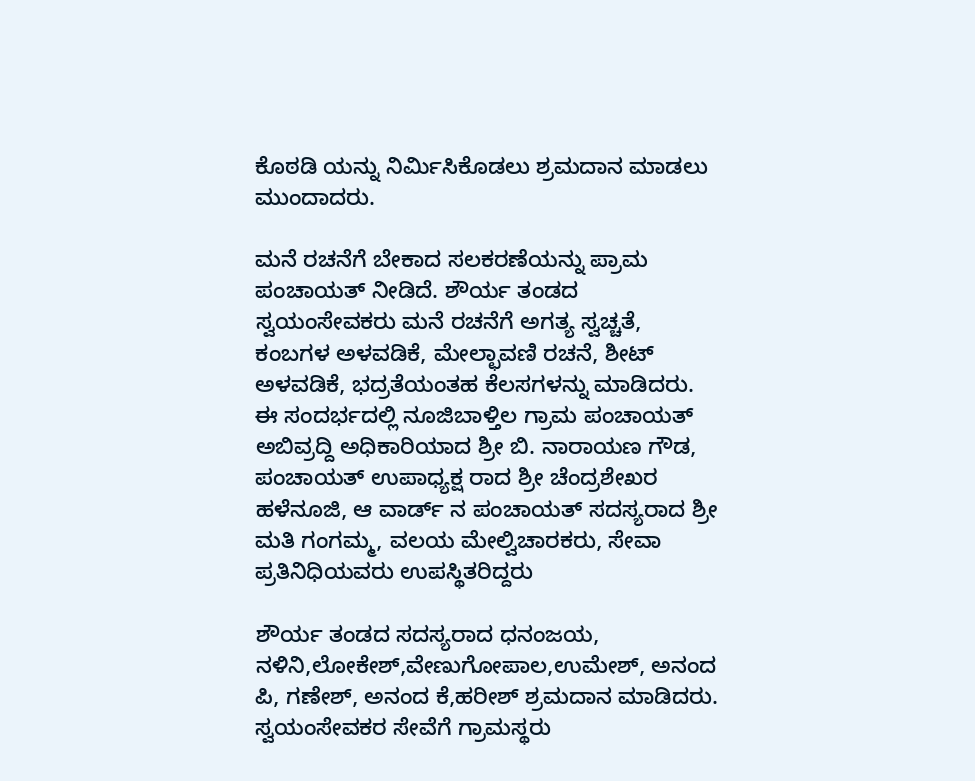ಕೊಠಡಿ ಯನ್ನು ನಿರ್ಮಿಸಿಕೊಡಲು ಶ್ರಮದಾನ ಮಾಡಲು ಮುಂದಾದರು.

ಮನೆ ರಚನೆಗೆ ಬೇಕಾದ ಸಲಕರಣೆಯನ್ನು ಪ್ರಾಮ ಪಂಚಾಯತ್ ನೀಡಿದೆ. ಶೌರ್ಯ ತಂಡದ ಸ್ವಯಂಸೇವಕರು ಮನೆ ರಚನೆಗೆ ಅಗತ್ಯ ಸ್ವಚ್ಚತೆ, ಕಂಬಗಳ ಅಳವಡಿಕೆ, ಮೇಲ್ಛಾವಣಿ ರಚನೆ, ಶೀಟ್ ಅಳವಡಿಕೆ, ಭದ್ರತೆಯಂತಹ ಕೆಲಸಗಳನ್ನು ಮಾಡಿದರು.
ಈ ಸಂದರ್ಭದಲ್ಲಿ ನೂಜಿಬಾಳ್ತಿಲ ಗ್ರಾಮ ಪಂಚಾಯತ್ ಅಬಿವ್ರದ್ದಿ ಅಧಿಕಾರಿಯಾದ ಶ್ರೀ ಬಿ. ನಾರಾಯಣ ಗೌಡ, ಪಂಚಾಯತ್ ಉಪಾಧ್ಯಕ್ಷ ರಾದ ಶ್ರೀ ಚೆಂದ್ರಶೇಖರ ಹಳೆನೂಜಿ, ಆ ವಾರ್ಡ್ ನ ಪಂಚಾಯತ್ ಸದಸ್ಯರಾದ ಶ್ರೀ ಮತಿ ಗಂಗಮ್ಮ, ವಲಯ ಮೇಲ್ವಿಚಾರಕರು, ಸೇವಾ ಪ್ರತಿನಿಧಿಯವರು ಉಪಸ್ಥಿತರಿದ್ದರು

ಶೌರ್ಯ ತಂಡದ ಸದಸ್ಯರಾದ ಧನಂಜಯ, ನಳಿನಿ,ಲೋಕೇಶ್,ವೇಣುಗೋಪಾಲ,ಉಮೇಶ್, ಅನಂದ ಪಿ, ಗಣೇಶ್, ಅನಂದ ಕೆ,ಹರೀಶ್ ಶ್ರಮದಾನ ಮಾಡಿದರು. ಸ್ವಯಂಸೇವಕರ ಸೇವೆಗೆ ಗ್ರಾಮಸ್ಥರು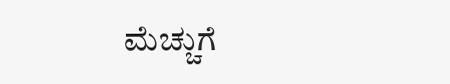ಮೆಚ್ಚುಗೆ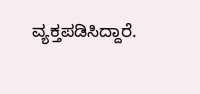ವ್ಯಕ್ತಪಡಿಸಿದ್ದಾರೆ.